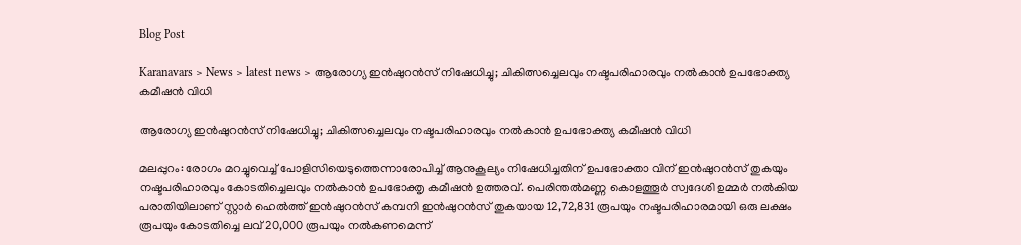Blog Post

Karanavars > News > latest news > ആരോഗ്യ ഇൻഷുറൻസ് നിഷേധിച്ചു; ചികിത്സച്ചെലവും നഷ്ടപരിഹാരവും നൽകാൻ ഉപഭോക്ത്യ കമീഷൻ വിധി

ആരോഗ്യ ഇൻഷുറൻസ് നിഷേധിച്ചു; ചികിത്സച്ചെലവും നഷ്ടപരിഹാരവും നൽകാൻ ഉപഭോക്ത്യ കമീഷൻ വിധി

മലപ്പുറം: രോഗം മറച്ചുവെച്ച് പോളിസിയെടുത്തെന്നാരോപിച്ച് ആനുകൂല്യം നിഷേധിച്ചതിന് ഉപഭോക്താ വിന് ഇൻഷുറൻസ് തുകയും നഷ്ടപരിഹാരവും കോടതിച്ചെലവും നൽകാൻ ഉപഭോക്തൃ കമീഷൻ ഉത്തരവ്. പെരിന്തൽമണ്ണ കൊളത്തൂർ സ്വദേശി ഉമ്മർ നൽകിയ പരാതിയിലാണ് സ്റ്റാർ ഹെൽത്ത് ഇൻഷുറൻസ് കമ്പനി ഇൻഷുറൻസ് തുകയായ 12,72,831 രൂപയും നഷ്ടപരിഹാരമായി ഒരു ലക്ഷം രൂപയും കോടതിച്ചെ ലവ് 20,000 രൂപയും നൽകണമെന്ന്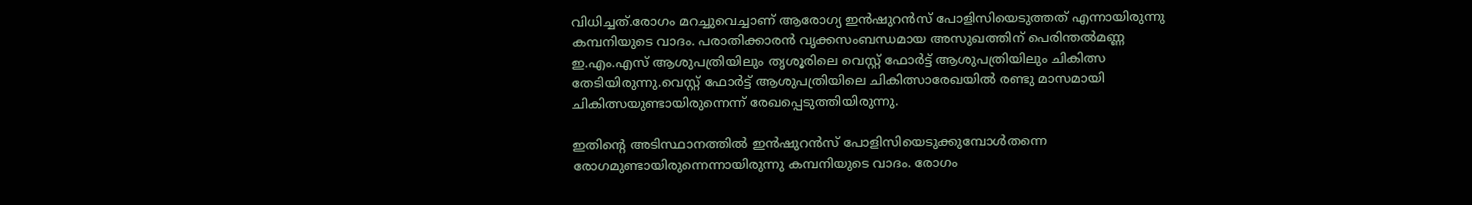വിധിച്ചത്.രോഗം മറച്ചുവെച്ചാണ് ആരോഗ്യ ഇൻഷുറൻസ് പോളിസിയെടുത്തത് എന്നായിരുന്നു കമ്പനിയുടെ വാദം. പരാതിക്കാരൻ വൃക്കസംബന്ധമായ അസുഖത്തിന് പെരിന്തൽമണ്ണ ഇ.എം.എസ് ആശുപത്രിയിലും തൃശൂരിലെ വെസ്റ്റ് ഫോർട്ട് ആശുപത്രിയിലും ചികിത്സ തേടിയിരുന്നു.വെസ്റ്റ് ഫോർട്ട് ആശുപത്രിയിലെ ചികിത്സാരേഖയിൽ രണ്ടു മാസമായി ചികിത്സയുണ്ടായിരുന്നെന്ന് രേഖപ്പെടുത്തിയിരുന്നു.

ഇതിൻ്റെ അടിസ്ഥാനത്തിൽ ഇൻഷുറൻസ് പോളിസിയെടുക്കുമ്പോൾതന്നെ രോഗമുണ്ടായിരുന്നെന്നായിരുന്നു കമ്പനിയുടെ വാദം. രോഗം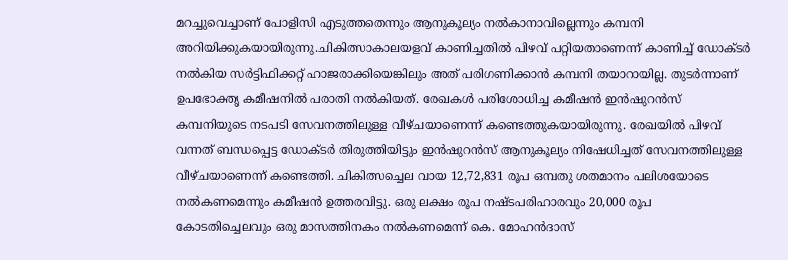മറച്ചുവെച്ചാണ് പോളിസി എടുത്തതെന്നും ആനുകൂല്യം നൽകാനാവില്ലെന്നും കമ്പനി അറിയിക്കുകയായിരുന്നു.ചികിത്സാകാലയളവ് കാണിച്ചതിൽ പിഴവ് പറ്റിയതാണെന്ന് കാണിച്ച് ഡോക്‌ടർ നൽകിയ സർട്ടിഫിക്കറ്റ് ഹാജരാക്കിയെങ്കിലും അത് പരിഗണിക്കാൻ കമ്പനി തയാറായില്ല. തുടർന്നാണ് ഉപഭോക്തൃ കമീഷനിൽ പരാതി നൽകിയത്. രേഖകൾ പരിശോധിച്ച കമീഷൻ ഇൻഷുറൻസ് കമ്പനിയുടെ നടപടി സേവനത്തിലുള്ള വീഴ്ചയാണെന്ന് കണ്ടെത്തുകയായിരുന്നു. രേഖയിൽ പിഴവ് വന്നത് ബന്ധപ്പെട്ട ഡോക്‌ടർ തിരുത്തിയിട്ടും ഇൻഷുറൻസ് ആനുകൂല്യം നിഷേധിച്ചത് സേവനത്തിലുള്ള വീഴ്‌ചയാണെന്ന് കണ്ടെത്തി. ചികിത്സച്ചെല വായ 12,72,831 രൂപ ഒമ്പതു ശതമാനം പലിശയോടെ നൽകണമെന്നും കമീഷൻ ഉത്തരവിട്ടു. ഒരു ലക്ഷം രൂപ നഷ്ടപരിഹാരവും 20,000 രൂപ കോടതിച്ചെലവും ഒരു മാസത്തിനകം നൽകണമെന്ന് കെ. മോഹൻദാസ്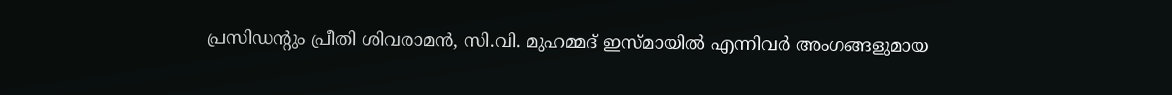പ്രസിഡന്റും പ്രീതി ശിവരാമൻ, സി.വി. മുഹമ്മദ് ഇസ്‌മായിൽ എന്നിവർ അംഗങ്ങളുമായ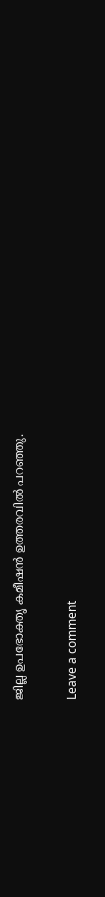ജില്ല ഉപഭോക്തൃ കമീഷൻ ഉത്തരവിൽ പറഞ്ഞു.

Leave a comment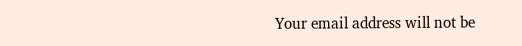Your email address will not be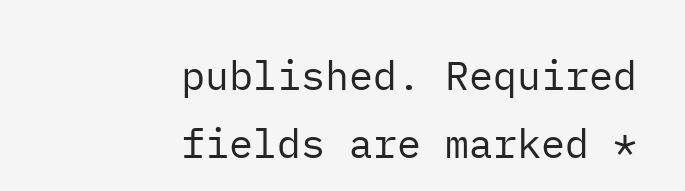published. Required fields are marked *